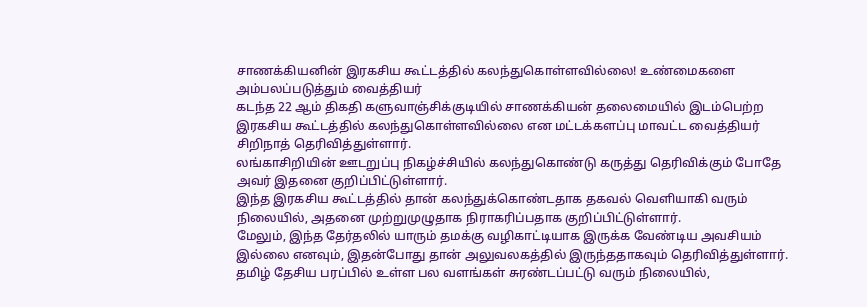சாணக்கியனின் இரகசிய கூட்டத்தில் கலந்துகொள்ளவில்லை! உண்மைகளை அம்பலப்படுத்தும் வைத்தியர்
கடந்த 22 ஆம் திகதி களுவாஞ்சிக்குடியில் சாணக்கியன் தலைமையில் இடம்பெற்ற இரகசிய கூட்டத்தில் கலந்துகொள்ளவில்லை என மட்டக்களப்பு மாவட்ட வைத்தியர் சிறிநாத் தெரிவித்துள்ளார்.
லங்காசிறியின் ஊடறுப்பு நிகழ்ச்சியில் கலந்துகொண்டு கருத்து தெரிவிக்கும் போதே அவர் இதனை குறிப்பிட்டுள்ளார்.
இந்த இரகசிய கூட்டத்தில் தான் கலந்துக்கொண்டதாக தகவல் வெளியாகி வரும் நிலையில், அதனை முற்றுமுழுதாக நிராகரிப்பதாக குறிப்பிட்டுள்ளார்.
மேலும், இந்த தேர்தலில் யாரும் தமக்கு வழிகாட்டியாக இருக்க வேண்டிய அவசியம் இல்லை எனவும், இதன்போது தான் அலுவலகத்தில் இருந்ததாகவும் தெரிவித்துள்ளார்.
தமிழ் தேசிய பரப்பில் உள்ள பல வளங்கள் சுரண்டப்பட்டு வரும் நிலையில்,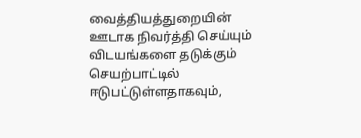வைத்தியத்துறையின் ஊடாக நிவர்த்தி செய்யும் விடயங்களை தடுக்கும் செயற்பாட்டில் ஈடுபட்டுள்ளதாகவும்,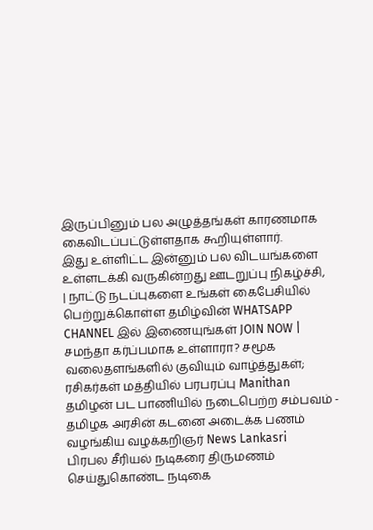இருப்பினும் பல அழுத்தங்கள் காரணமாக கைவிடப்பட்டுள்ளதாக கூறியுள்ளார்.
இது உள்ளிட்ட இன்னும் பல விடயங்களை உள்ளடக்கி வருகின்றது ஊடறுப்பு நிகழ்ச்சி,
| நாட்டு நடப்புகளை உங்கள் கைபேசியில் பெற்றுக்கொள்ள தமிழ்வின் WHATSAPP CHANNEL இல் இணையுங்கள் JOIN NOW |
சமந்தா கர்ப்பமாக உள்ளாரா? சமூக வலைதளங்களில் குவியும் வாழ்த்துகள்; ரசிகர்கள் மத்தியில் பரபரப்பு Manithan
தமிழன் பட பாணியில் நடைபெற்ற சம்பவம் - தமிழக அரசின் கடனை அடைக்க பணம் வழங்கிய வழக்கறிஞர் News Lankasri
பிரபல சீரியல் நடிகரை திருமணம் செய்துகொண்ட நடிகை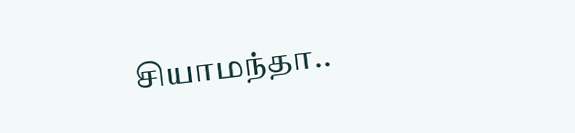சியாமந்தா..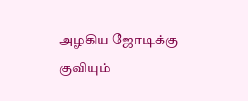அழகிய ஜோடிக்கு குவியும்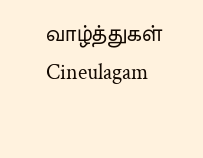வாழ்த்துகள் Cineulagam